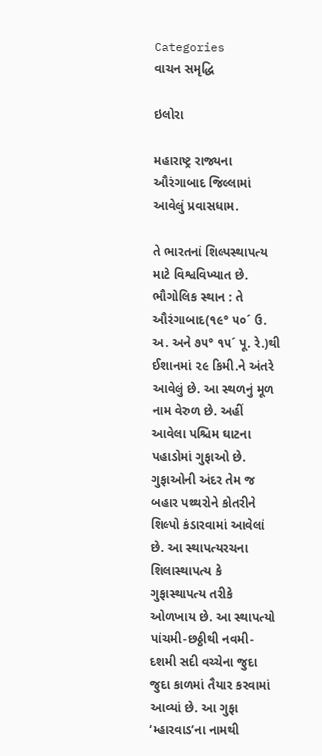Categories
વાચન સમૃદ્ધિ

ઇલોરા

મહારાષ્ટ્ર રાજ્યના ઔરંગાબાદ જિલ્લામાં આવેલું પ્રવાસધામ.

તે ભારતનાં શિલ્પસ્થાપત્ય માટે વિશ્વવિખ્યાત છે. ભૌગોલિક સ્થાન : તે ઔરંગાબાદ(૧૯° ૫૦´ ઉ. અ. અને ૭૫° ૧૫´ પૂ. રે.)થી ઈશાનમાં ૨૯ કિમી.ને અંતરે આવેલું છે. આ સ્થળનું મૂળ નામ વેરુળ છે. અહીં આવેલા પશ્ચિમ ઘાટના પહાડોમાં ગુફાઓ છે. ગુફાઓની અંદર તેમ જ બહાર પથ્થરોને કોતરીને શિલ્પો કંડારવામાં આવેલાં છે. આ સ્થાપત્યરચના શિલાસ્થાપત્ય કે ગુફાસ્થાપત્ય તરીકે ઓળખાય છે. આ સ્થાપત્યો પાંચમી-છઠ્ઠીથી નવમી-દશમી સદી વચ્ચેના જુદા જુદા કાળમાં તૈયાર કરવામાં આવ્યાં છે. આ ગુફા ‘મ્હારવાડ’ના નામથી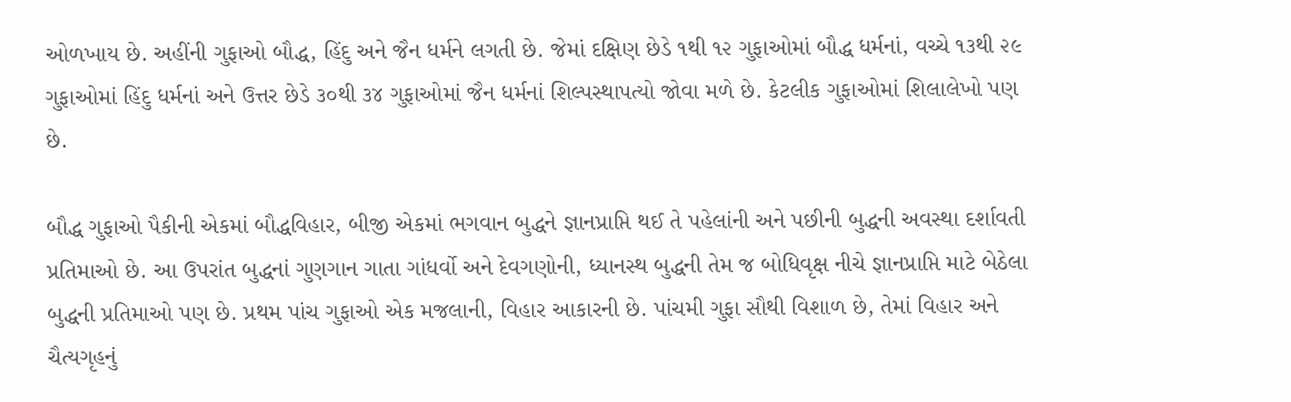ઓળખાય છે. અહીંની ગુફાઓ બૌદ્ધ, હિંદુ અને જૈન ધર્મને લગતી છે. જેમાં દક્ષિણ છેડે ૧થી ૧૨ ગુફાઓમાં બૌદ્ધ ધર્મનાં, વચ્ચે ૧૩થી ૨૯ ગુફાઓમાં હિંદુ ધર્મનાં અને ઉત્તર છેડે ૩૦થી ૩૪ ગુફાઓમાં જૈન ધર્મનાં શિલ્પસ્થાપત્યો જોવા મળે છે. કેટલીક ગુફાઓમાં શિલાલેખો પણ છે.

બૌદ્ધ ગુફાઓ પૈકીની એકમાં બૌદ્ધવિહાર, બીજી એકમાં ભગવાન બુદ્ધને જ્ઞાનપ્રાપ્તિ થઈ તે પહેલાંની અને પછીની બુદ્ધની અવસ્થા દર્શાવતી પ્રતિમાઓ છે. આ ઉપરાંત બુદ્ધનાં ગુણગાન ગાતા ગાંધર્વો અને દેવગણોની, ધ્યાનસ્થ બુદ્ધની તેમ જ બોધિવૃક્ષ નીચે જ્ઞાનપ્રાપ્તિ માટે બેઠેલા બુદ્ધની પ્રતિમાઓ પણ છે. પ્રથમ પાંચ ગુફાઓ એક મજલાની, વિહાર આકારની છે. પાંચમી ગુફા સૌથી વિશાળ છે, તેમાં વિહાર અને ચૈત્યગૃહનું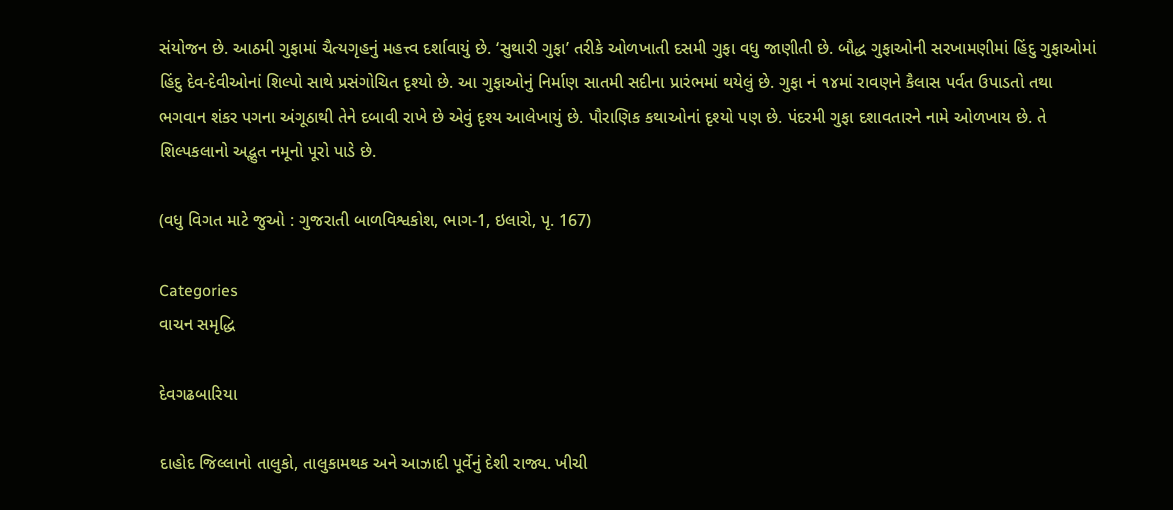સંયોજન છે. આઠમી ગુફામાં ચૈત્યગૃહનું મહત્ત્વ દર્શાવાયું છે. ‘સુથારી ગુફા’ તરીકે ઓળખાતી દસમી ગુફા વધુ જાણીતી છે. બૌદ્ધ ગુફાઓની સરખામણીમાં હિંદુ ગુફાઓમાં હિંદુ દેવ-દેવીઓનાં શિલ્પો સાથે પ્રસંગોચિત દૃશ્યો છે. આ ગુફાઓનું નિર્માણ સાતમી સદીના પ્રારંભમાં થયેલું છે. ગુફા નં ૧૪માં રાવણને કૈલાસ પર્વત ઉપાડતો તથા ભગવાન શંકર પગના અંગૂઠાથી તેને દબાવી રાખે છે એવું દૃશ્ય આલેખાયું છે. પૌરાણિક કથાઓનાં દૃશ્યો પણ છે. પંદરમી ગુફા દશાવતારને નામે ઓળખાય છે. તે શિલ્પકલાનો અદ્ભુત નમૂનો પૂરો પાડે છે.

(વધુ વિગત માટે જુઓ : ગુજરાતી બાળવિશ્વકોશ, ભાગ-1, ઇલારો, પૃ. 167)

Categories
વાચન સમૃદ્ધિ

દેવગઢબારિયા

દાહોદ જિલ્લાનો તાલુકો, તાલુકામથક અને આઝાદી પૂર્વેનું દેશી રાજ્ય. ખીચી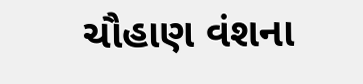ચૌહાણ વંશના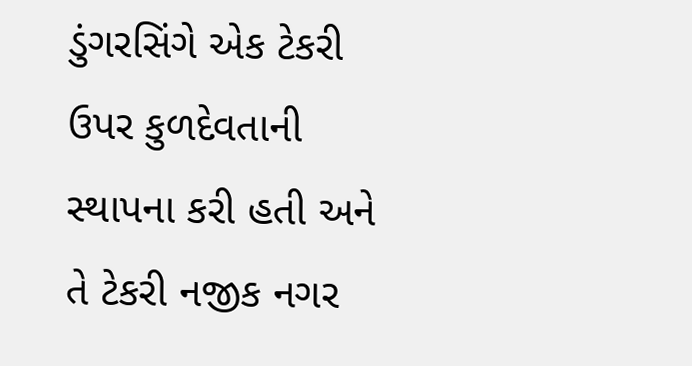ડુંગરસિંગે એક ટેકરી ઉપર કુળદેવતાની સ્થાપના કરી હતી અને તે ટેકરી નજીક નગર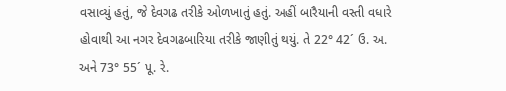વસાવ્યું હતું, જે દેવગઢ તરીકે ઓળખાતું હતું. અહીં બારૈયાની વસ્તી વધારે હોવાથી આ નગર દેવગઢબારિયા તરીકે જાણીતું થયું. તે 22° 42´ ઉ. અ. અને 73° 55´ પૂ. રે.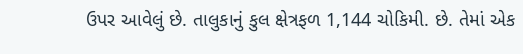ઉપર આવેલું છે. તાલુકાનું કુલ ક્ષેત્રફળ 1,144 ચોકિમી. છે. તેમાં એક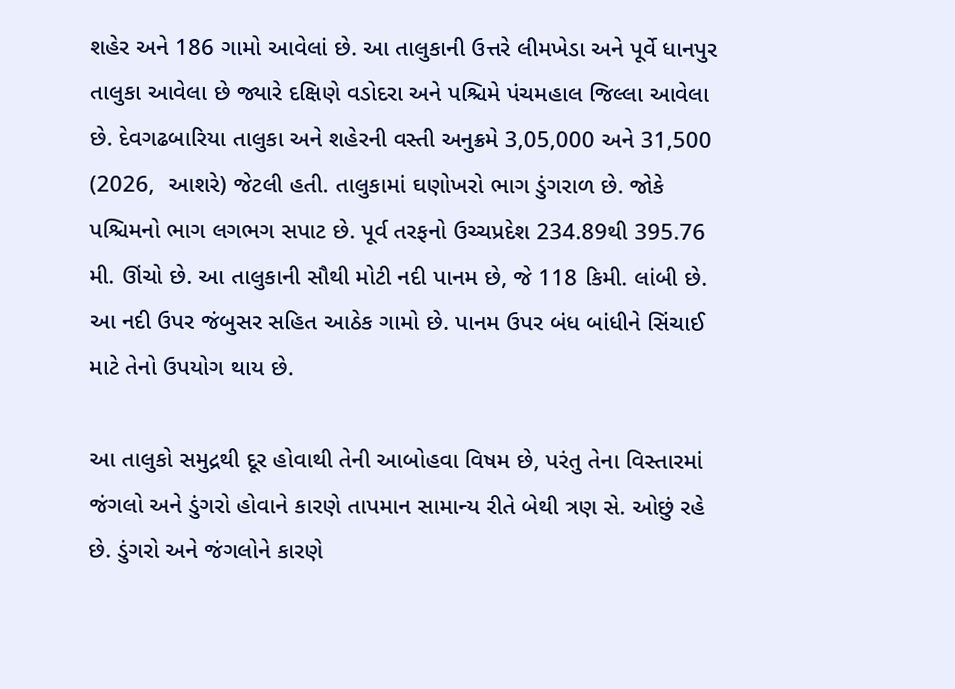શહેર અને 186 ગામો આવેલાં છે. આ તાલુકાની ઉત્તરે લીમખેડા અને પૂર્વે ધાનપુર તાલુકા આવેલા છે જ્યારે દક્ષિણે વડોદરા અને પશ્ચિમે પંચમહાલ જિલ્લા આવેલા છે. દેવગઢબારિયા તાલુકા અને શહેરની વસ્તી અનુક્રમે 3,05,000 અને 31,500 (2026,  આશરે) જેટલી હતી. તાલુકામાં ઘણોખરો ભાગ ડુંગરાળ છે. જોકે પશ્ચિમનો ભાગ લગભગ સપાટ છે. પૂર્વ તરફનો ઉચ્ચપ્રદેશ 234.89થી 395.76 મી. ઊંચો છે. આ તાલુકાની સૌથી મોટી નદી પાનમ છે, જે 118 કિમી. લાંબી છે. આ નદી ઉપર જંબુસર સહિત આઠેક ગામો છે. પાનમ ઉપર બંધ બાંધીને સિંચાઈ માટે તેનો ઉપયોગ થાય છે.

આ તાલુકો સમુદ્રથી દૂર હોવાથી તેની આબોહવા વિષમ છે, પરંતુ તેના વિસ્તારમાં જંગલો અને ડુંગરો હોવાને કારણે તાપમાન સામાન્ય રીતે બેથી ત્રણ સે. ઓછું રહે છે. ડુંગરો અને જંગલોને કારણે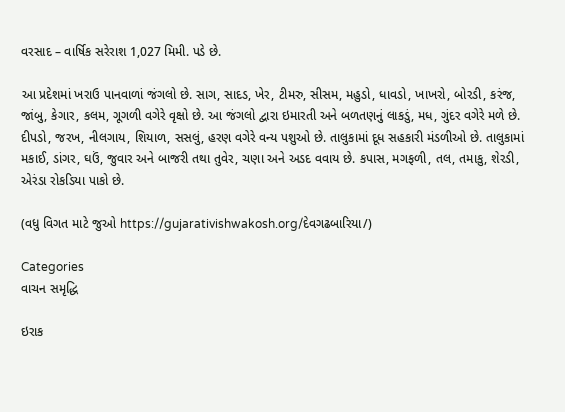વરસાદ – વાર્ષિક સરેરાશ 1,027 મિમી. પડે છે.

આ પ્રદેશમાં ખરાઉ પાનવાળાં જંગલો છે. સાગ, સાદડ, ખેર, ટીમરુ, સીસમ, મહુડો, ધાવડો, ખાખરો, બોરડી, કરંજ, જાંબુ, કેગાર, કલમ, ગૂગળી વગેરે વૃક્ષો છે. આ જંગલો દ્વારા ઇમારતી અને બળતણનું લાકડું, મધ, ગુંદર વગેરે મળે છે. દીપડો, જરખ, નીલગાય, શિયાળ, સસલું, હરણ વગેરે વન્ય પશુઓ છે. તાલુકામાં દૂધ સહકારી મંડળીઓ છે. તાલુકામાં મકાઈ, ડાંગર, ઘઉં, જુવાર અને બાજરી તથા તુવેર, ચણા અને અડદ વવાય છે. કપાસ, મગફળી, તલ, તમાકુ, શેરડી, એરંડા રોકડિયા પાકો છે.

(વધુ વિગત માટે જુઓ https://gujarativishwakosh.org/દેવગઢબારિયા/)

Categories
વાચન સમૃદ્ધિ

ઇરાક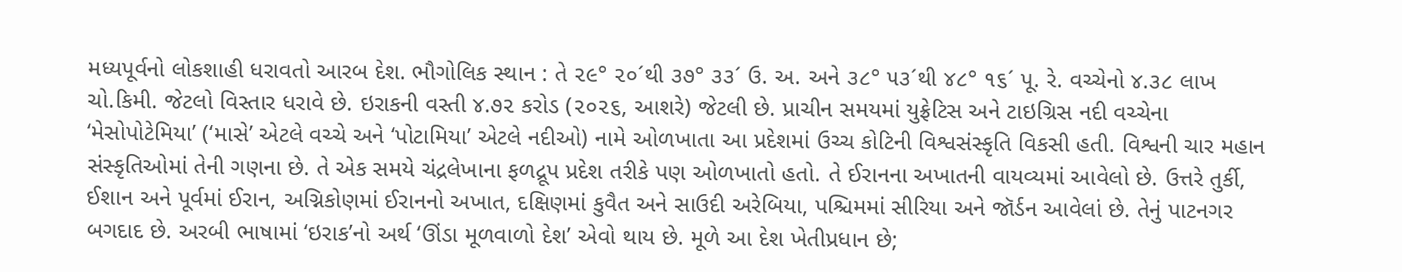મધ્યપૂર્વનો લોકશાહી ધરાવતો આરબ દેશ. ભૌગોલિક સ્થાન : તે ૨૯° ૨૦´થી ૩૭° ૩૩´ ઉ. અ. અને ૩૮° ૫૩´થી ૪૮° ૧૬´ પૂ. રે. વચ્ચેનો ૪.૩૮ લાખ ચો.કિમી. જેટલો વિસ્તાર ધરાવે છે. ઇરાકની વસ્તી ૪.૭૨ કરોડ (૨૦૨૬, આશરે) જેટલી છે. પ્રાચીન સમયમાં યુફ્રેટિસ અને ટાઇગ્રિસ નદી વચ્ચેના ‘મેસોપોટેમિયા’ (‘માસે’ એટલે વચ્ચે અને ‘પોટામિયા’ એટલે નદીઓ) નામે ઓળખાતા આ પ્રદેશમાં ઉચ્ચ કોટિની વિશ્વસંસ્કૃતિ વિકસી હતી. વિશ્વની ચાર મહાન સંસ્કૃતિઓમાં તેની ગણના છે. તે એક સમયે ચંદ્રલેખાના ફળદ્રૂપ પ્રદેશ તરીકે પણ ઓળખાતો હતો. તે ઈરાનના અખાતની વાયવ્યમાં આવેલો છે. ઉત્તરે તુર્કી, ઈશાન અને પૂર્વમાં ઈરાન, અગ્નિકોણમાં ઈરાનનો અખાત, દક્ષિણમાં કુવૈત અને સાઉદી અરેબિયા, પશ્ચિમમાં સીરિયા અને જૉર્ડન આવેલાં છે. તેનું પાટનગર બગદાદ છે. અરબી ભાષામાં ‘ઇરાક’નો અર્થ ‘ઊંડા મૂળવાળો દેશ’ એવો થાય છે. મૂળે આ દેશ ખેતીપ્રધાન છે;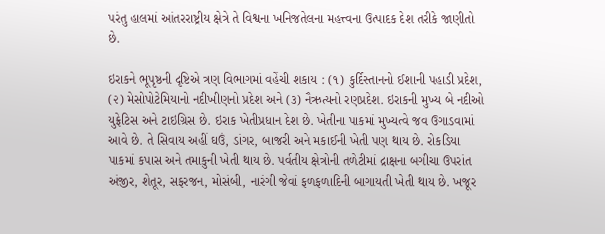પરંતુ હાલમાં આંતરરાષ્ટ્રીય ક્ષેત્રે તે વિશ્વના ખનિજતેલના મહત્ત્વના ઉત્પાદક દેશ તરીકે જાણીતો છે.

ઇરાકને ભૂપૃષ્ઠની દૃષ્ટિએ ત્રણ વિભાગમાં વહેંચી શકાય : (૧) કુર્દિસ્તાનનો ઈશાની પહાડી પ્રદેશ, (૨) મેસોપોટેમિયાનો નદીખીણનો પ્રદેશ અને (૩) નૈઋત્યનો રણપ્રદેશ. ઇરાકની મુખ્ય બે નદીઓ યુફ્રેટિસ અને ટાઇગ્રિસ છે. ઇરાક ખેતીપ્રધાન દેશ છે. ખેતીના પાકમાં મુખ્યત્વે જવ ઉગાડવામાં આવે છે. તે સિવાય અહીં ઘઉં, ડાંગર, બાજરી અને મકાઈની ખેતી પણ થાય છે. રોકડિયા પાકમાં કપાસ અને તમાકુની ખેતી થાય છે. પર્વતીય ક્ષેત્રોની તળેટીમાં દ્રાક્ષના બગીચા ઉપરાંત અંજીર, શેતૂર, સફરજન, મોસંબી, નારંગી જેવાં ફળફળાદિની બાગાયતી ખેતી થાય છે. ખજૂર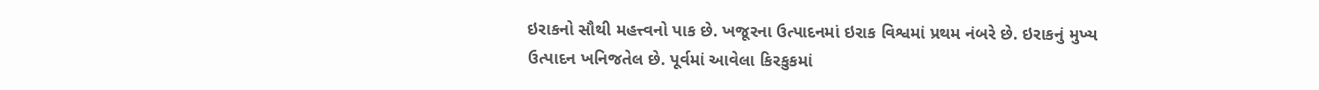ઇરાકનો સૌથી મહત્ત્વનો પાક છે. ખજૂરના ઉત્પાદનમાં ઇરાક વિશ્વમાં પ્રથમ નંબરે છે. ઇરાકનું મુખ્ય ઉત્પાદન ખનિજતેલ છે. પૂર્વમાં આવેલા કિરકુકમાં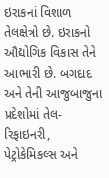ઇરાકનાં વિશાળ તેલક્ષેત્રો છે. ઇરાકનો ઔદ્યોગિક વિકાસ તેને આભારી છે. બગદાદ અને તેની આજુબાજુના પ્રદેશોમાં તેલ-રિફાઇનરી, પેટ્રોકેમિકલ્સ અને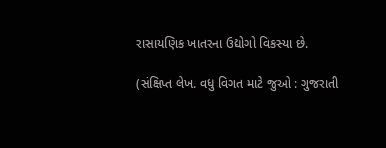રાસાયણિક ખાતરના ઉદ્યોગો વિકસ્યા છે.

(સંક્ષિપ્ત લેખ. વધુ વિગત માટે જુઓ : ગુજરાતી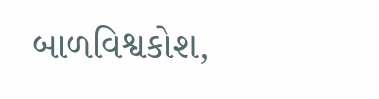બાળવિશ્વકોશ,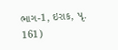ભાગ-1, ઇરાક, પૃ. 161)